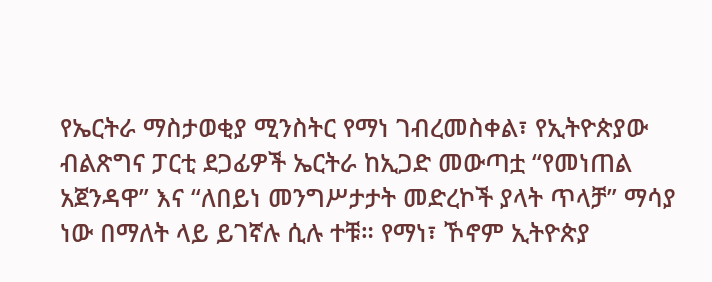የኤርትራ ማስታወቂያ ሚንስትር የማነ ገብረመስቀል፣ የኢትዮጵያው ብልጽግና ፓርቲ ደጋፊዎች ኤርትራ ከኢጋድ መውጣቷ “የመነጠል አጀንዳዋ” እና “ለበይነ መንግሥታታት መድረኮች ያላት ጥላቻ” ማሳያ ነው በማለት ላይ ይገኛሉ ሲሉ ተቹ። የማነ፣ ኾኖም ኢትዮጵያ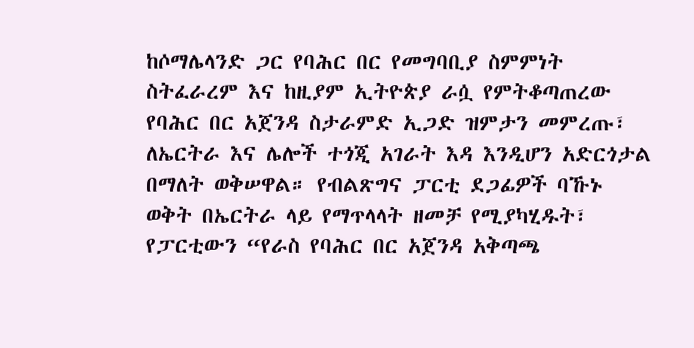ከሶማሌላንድ ጋር የባሕር በር የመግባቢያ ስምምነት ስትፈራረም እና ከዚያም ኢትዮጵያ ራሷ የምትቆጣጠረው የባሕር በር አጀንዳ ስታራምድ ኢጋድ ዝምታን መምረጡ፣ ለኤርትራ እና ሌሎች ተጎጂ አገራት እዳ እንዲሆን አድርጎታል በማለት ወቅሠዋል። የብልጽግና ፓርቲ ደጋፊዎች ባኹኑ ወቅት በኤርትራ ላይ የማጥላላት ዘመቻ የሚያካሂዱት፣ የፓርቲውን “የራስ የባሕር በር አጀንዳ አቅጣጫ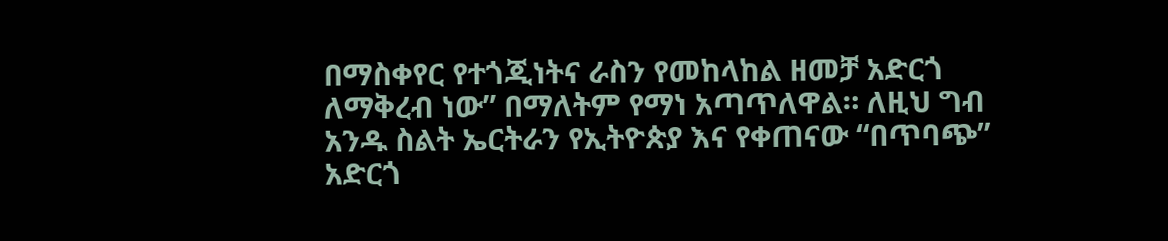በማስቀየር የተጎጂነትና ራስን የመከላከል ዘመቻ አድርጎ ለማቅረብ ነው” በማለትም የማነ አጣጥለዋል። ለዚህ ግብ አንዱ ስልት ኤርትራን የኢትዮጵያ እና የቀጠናው “በጥባጭ” አድርጎ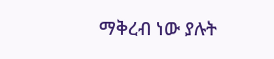ማቅረብ ነው ያሉት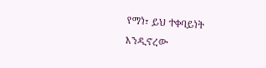የማነ፣ ይህ ተቀባይነት እንዲኖረው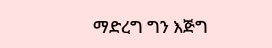ማድረግ ግን እጅግ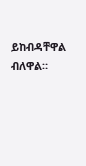ይከብዳቸዋል ብለዋል።